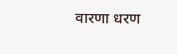वारणा धरण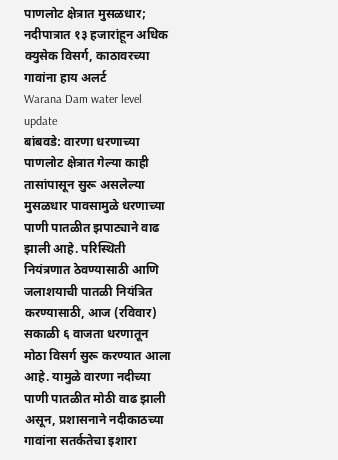पाणलोट क्षेत्रात मुसळधार; नदीपात्रात १३ हजारांहून अधिक क्युसेक विसर्ग, काठावरच्या गावांना हाय अलर्ट
Warana Dam water level update
बांबवडे: वारणा धरणाच्या पाणलोट क्षेत्रात गेल्या काही तासांपासून सुरू असलेल्या मुसळधार पावसामुळे धरणाच्या पाणी पातळीत झपाट्याने वाढ झाली आहे. परिस्थिती नियंत्रणात ठेवण्यासाठी आणि जलाशयाची पातळी नियंत्रित करण्यासाठी, आज (रविवार) सकाळी ६ वाजता धरणातून मोठा विसर्ग सुरू करण्यात आला आहे. यामुळे वारणा नदीच्या पाणी पातळीत मोठी वाढ झाली असून, प्रशासनाने नदीकाठच्या गावांना सतर्कतेचा इशारा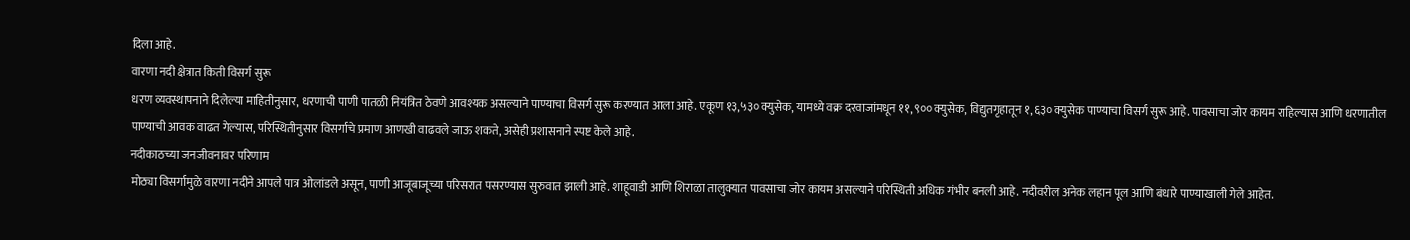दिला आहे.
वारणा नदी क्षेत्रात किती विसर्ग सुरू
धरण व्यवस्थापनाने दिलेल्या माहितीनुसार, धरणाची पाणी पातळी नियंत्रित ठेवणे आवश्यक असल्याने पाण्याचा विसर्ग सुरू करण्यात आला आहे. एकूण १३,५३० क्युसेक, यामध्ये वक्र दरवाजांमधून ११,९०० क्युसेक, विद्युतगृहातून १,६३० क्युसेक पाण्याचा विसर्ग सुरू आहे. पावसाचा जोर कायम राहिल्यास आणि धरणातील पाण्याची आवक वाढत गेल्यास, परिस्थितीनुसार विसर्गाचे प्रमाण आणखी वाढवले जाऊ शकते, असेही प्रशासनाने स्पष्ट केले आहे.
नदीकाठच्या जनजीवनावर परिणाम
मोठ्या विसर्गामुळे वारणा नदीने आपले पात्र ओलांडले असून, पाणी आजूबाजूच्या परिसरात पसरण्यास सुरुवात झाली आहे. शाहूवाडी आणि शिराळा तालुक्यात पावसाचा जोर कायम असल्याने परिस्थिती अधिक गंभीर बनली आहे. नदीवरील अनेक लहान पूल आणि बंधारे पाण्याखाली गेले आहेत.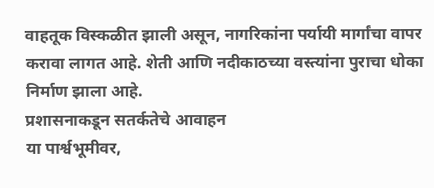वाहतूक विस्कळीत झाली असून, नागरिकांना पर्यायी मार्गांचा वापर करावा लागत आहे. शेती आणि नदीकाठच्या वस्त्यांना पुराचा धोका निर्माण झाला आहे.
प्रशासनाकडून सतर्कतेचे आवाहन
या पार्श्वभूमीवर,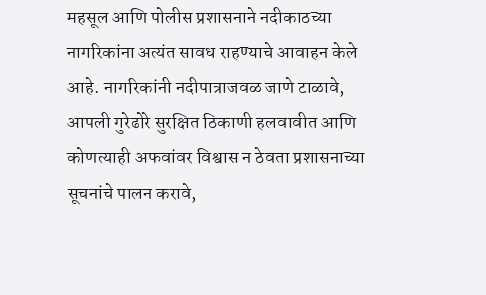महसूल आणि पोलीस प्रशासनाने नदीकाठच्या नागरिकांना अत्यंत सावध राहण्याचे आवाहन केले आहे. नागरिकांनी नदीपात्राजवळ जाणे टाळावे, आपली गुरेढोरे सुरक्षित ठिकाणी हलवावीत आणि कोणत्याही अफवांवर विश्वास न ठेवता प्रशासनाच्या सूचनांचे पालन करावे,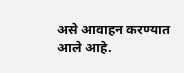असे आवाहन करण्यात आले आहे.